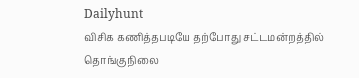Dailyhunt
விசிக கணித்தபடியே தற்போது சட்டமன்றத்தில் தொங்குநிலை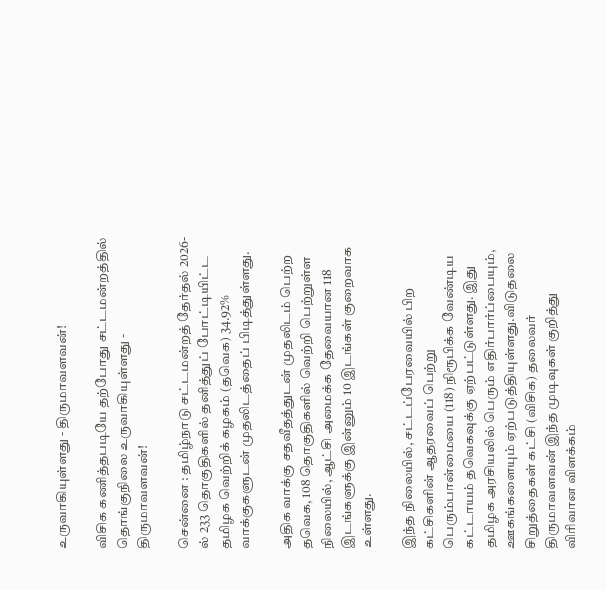உருவாகியுள்ளது - திருமாவளவன்!

விசிக கணித்தபடியே தற்போது சட்டமன்றத்தில் தொங்குநிலை உருவாகியுள்ளது - திருமாவளவன்!

சென்னை : தமிழ்நாடு சட்டமன்றத் தேர்தல் 2026-ல் 233 தொகுதிகளில் தனித்துப் போட்டியிட்ட தமிழக வெற்றிக் கழகம் (தவெக) 34.92% வாக்குகளுடன் முதலிடத்தைப் பிடித்துள்ளது.

அதிக வாக்கு சதவீதத்துடன் முதலிடம் பெற்ற தவெக, 108 தொகுதிகளில் வெற்றி பெற்றுள்ள நிலையில், ஆட்சி அமைக்க தேவையான 118 இடங்களுக்கு இன்னும் 10 இடங்கள் குறைவாக உள்ளது.

இந்த நிலையில், சட்டப்பேரவையில் பிற கட்சிகளின் ஆதரவைப் பெற்று பெரும்பான்மையை (118) நிரூபிக்க வேண்டிய கட்டாயம் தவெகவுக்கு ஏற்பட்டுள்ளது. இது தமிழக அரசியலில் பெரும் எதிர்பார்ப்பையும், ஊகங்களையும் ஏற்படுத்தியுள்ளது.விடுதலை சிறுத்தைகள் கட்சி (விசிக) தலைவர் திருமாவளவன் இந்த முடிவுகள் குறித்து விரிவான விளக்கம்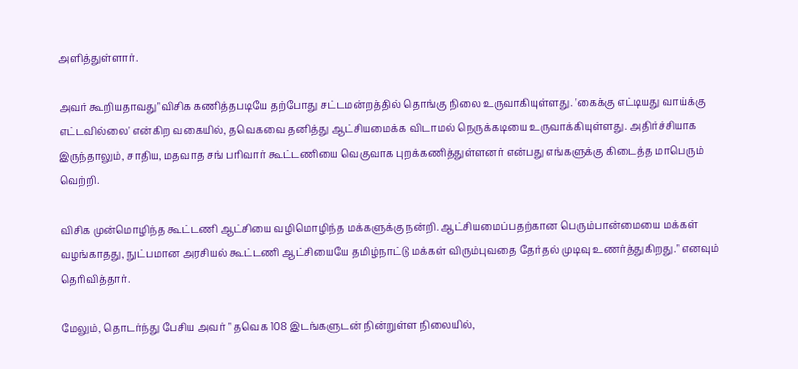அளித்துள்ளார்.

அவர் கூறியதாவது"விசிக கணித்தபடியே தற்போது சட்டமன்றத்தில் தொங்கு நிலை உருவாகியுள்ளது. 'கைக்கு எட்டியது வாய்க்கு எட்டவில்லை' என்கிற வகையில், தவெகவை தனித்து ஆட்சியமைக்க விடாமல் நெருக்கடியை உருவாக்கியுள்ளது. அதிர்ச்சியாக இருந்தாலும், சாதிய, மதவாத சங் பரிவார் கூட்டணியை வெகுவாக புறக்கணித்துள்ளனர் என்பது எங்களுக்கு கிடைத்த மாபெரும் வெற்றி.

விசிக முன்மொழிந்த கூட்டணி ஆட்சியை வழிமொழிந்த மக்களுக்கு நன்றி. ஆட்சியமைப்பதற்கான பெரும்பான்மையை மக்கள் வழங்காதது, நுட்பமான அரசியல் கூட்டணி ஆட்சியையே தமிழ்நாட்டு மக்கள் விரும்புவதை தேர்தல் முடிவு உணர்த்துகிறது." எனவும் தெரிவித்தார்.

மேலும், தொடர்ந்து பேசிய அவர் " தவெக 108 இடங்களுடன் நின்றுள்ள நிலையில்,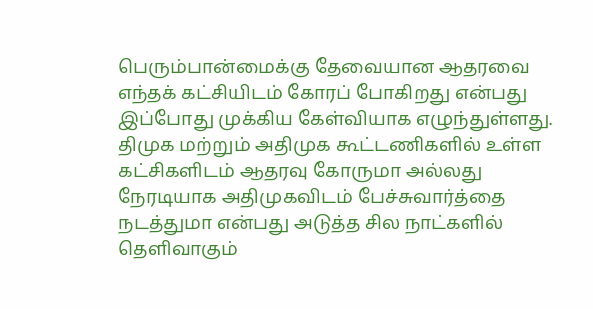பெரும்பான்மைக்கு தேவையான ஆதரவை எந்தக் கட்சியிடம் கோரப் போகிறது என்பது இப்போது முக்கிய கேள்வியாக எழுந்துள்ளது. திமுக மற்றும் அதிமுக கூட்டணிகளில் உள்ள கட்சிகளிடம் ஆதரவு கோருமா அல்லது நேரடியாக அதிமுகவிடம் பேச்சுவார்த்தை நடத்துமா என்பது அடுத்த சில நாட்களில் தெளிவாகும்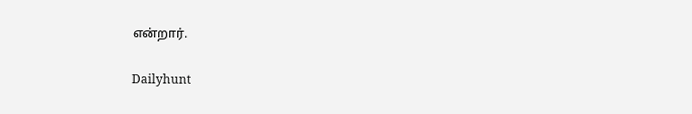என்றார்.

Dailyhunt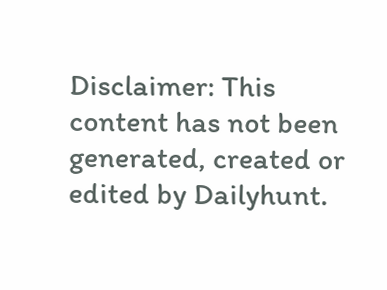Disclaimer: This content has not been generated, created or edited by Dailyhunt.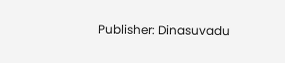Publisher: Dinasuvadu